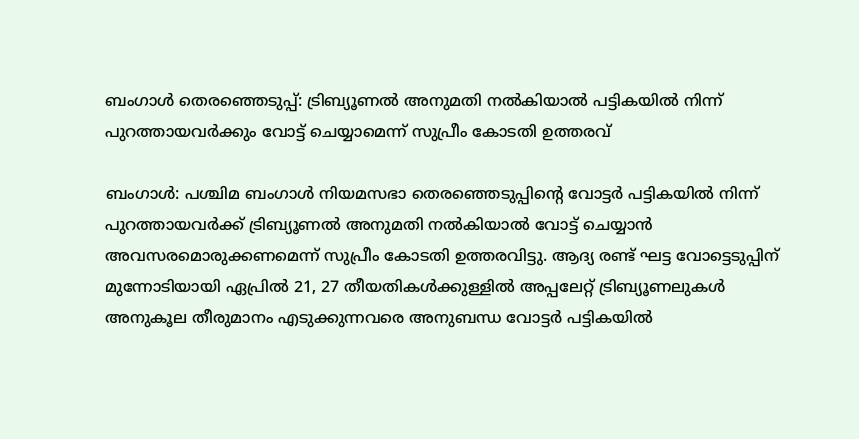ബംഗാൾ തെരഞ്ഞെടുപ്പ്: ട്രിബ്യൂണൽ അനുമതി നൽകിയാൽ പട്ടികയിൽ നിന്ന് പുറത്തായവർക്കും വോട്ട് ചെയ്യാമെന്ന് സുപ്രീം കോടതി ഉത്തരവ്

ബംഗാൾ: പശ്ചിമ ബംഗാൾ നിയമസഭാ തെരഞ്ഞെടുപ്പിന്റെ വോട്ടർ പട്ടികയിൽ നിന്ന് പുറത്തായവർക്ക് ട്രിബ്യൂണൽ അനുമതി നൽകിയാൽ വോട്ട് ചെയ്യാൻ അവസരമൊരുക്കണമെന്ന് സുപ്രീം കോടതി ഉത്തരവിട്ടു. ആദ്യ രണ്ട് ഘട്ട വോട്ടെടുപ്പിന് മുന്നോടിയായി ഏപ്രിൽ 21, 27 തീയതികൾക്കുള്ളിൽ അപ്പലേറ്റ് ട്രിബ്യൂണലുകൾ അനുകൂല തീരുമാനം എടുക്കുന്നവരെ അനുബന്ധ വോട്ടർ പട്ടികയിൽ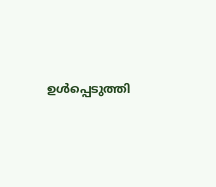ഉൾപ്പെടുത്തി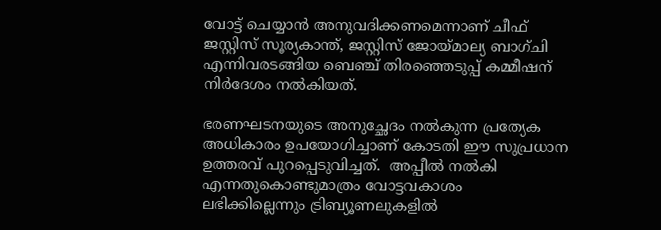വോട്ട് ചെയ്യാൻ അനുവദിക്കണമെന്നാണ് ചീഫ് ജസ്റ്റിസ് സൂര്യകാന്ത്, ജസ്റ്റിസ് ജോയ്മാല്യ ബാഗ്ചി എന്നിവരടങ്ങിയ ബെഞ്ച് തിരഞ്ഞെടുപ്പ് കമ്മീഷന് നിർദേശം നൽകിയത്.

ഭരണഘടനയുടെ അനുച്ഛേദം നൽകുന്ന പ്രത്യേക അധികാരം ഉപയോഗിച്ചാണ് കോടതി ഈ സുപ്രധാന ഉത്തരവ് പുറപ്പെടുവിച്ചത്.  അപ്പീൽ നൽകി എന്നതുകൊണ്ടുമാത്രം വോട്ടവകാശം ലഭിക്കില്ലെന്നും ട്രിബ്യൂണലുകളിൽ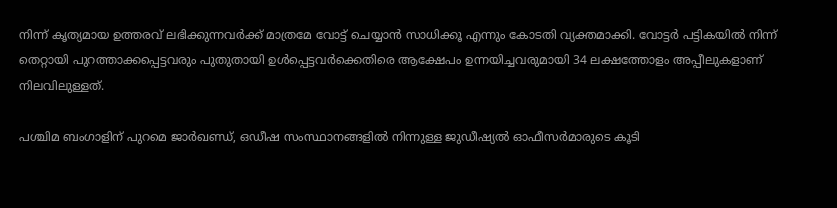നിന്ന് കൃത്യമായ ഉത്തരവ് ലഭിക്കുന്നവർക്ക് മാത്രമേ വോട്ട് ചെയ്യാൻ സാധിക്കൂ എന്നും കോടതി വ്യക്തമാക്കി. വോട്ടർ പട്ടികയിൽ നിന്ന് തെറ്റായി പുറത്താക്കപ്പെട്ടവരും പുതുതായി ഉൾപ്പെട്ടവർക്കെതിരെ ആക്ഷേപം ഉന്നയിച്ചവരുമായി 34 ലക്ഷത്തോളം അപ്പീലുകളാണ് നിലവിലുള്ളത്.

പശ്ചിമ ബംഗാളിന് പുറമെ ജാർഖണ്ഡ്, ഒഡീഷ സംസ്ഥാനങ്ങളിൽ നിന്നുള്ള ജുഡീഷ്യൽ ഓഫീസർമാരുടെ കൂടി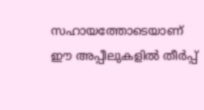സഹായത്തോടെയാണ് ഈ അപ്പീലുകളിൽ തീർപ്പ്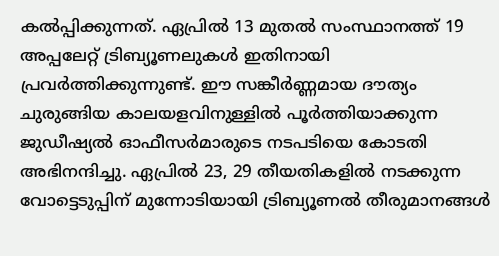കൽപ്പിക്കുന്നത്. ഏപ്രിൽ 13 മുതൽ സംസ്ഥാനത്ത് 19 അപ്പലേറ്റ് ട്രിബ്യൂണലുകൾ ഇതിനായി പ്രവർത്തിക്കുന്നുണ്ട്. ഈ സങ്കീർണ്ണമായ ദൗത്യം ചുരുങ്ങിയ കാലയളവിനുള്ളിൽ പൂർത്തിയാക്കുന്ന ജുഡീഷ്യൽ ഓഫീസർമാരുടെ നടപടിയെ കോടതി അഭിനന്ദിച്ചു. ഏപ്രിൽ 23, 29 തീയതികളിൽ നടക്കുന്ന വോട്ടെടുപ്പിന് മുന്നോടിയായി ട്രിബ്യൂണൽ തീരുമാനങ്ങൾ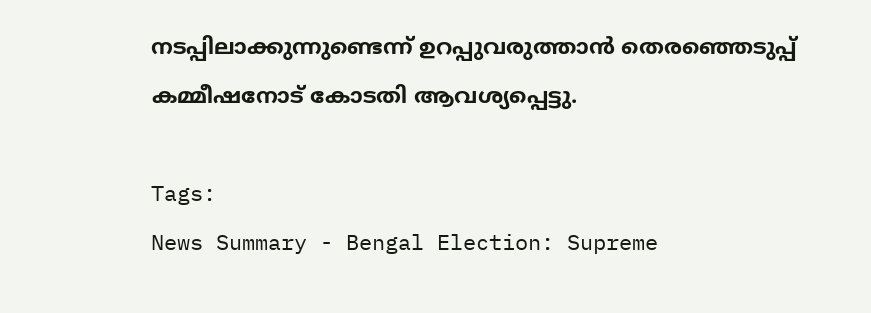നടപ്പിലാക്കുന്നുണ്ടെന്ന് ഉറപ്പുവരുത്താൻ തെരഞ്ഞെടുപ്പ് കമ്മീഷനോട് കോടതി ആവശ്യപ്പെട്ടു.

Tags:
News Summary - Bengal Election: Supreme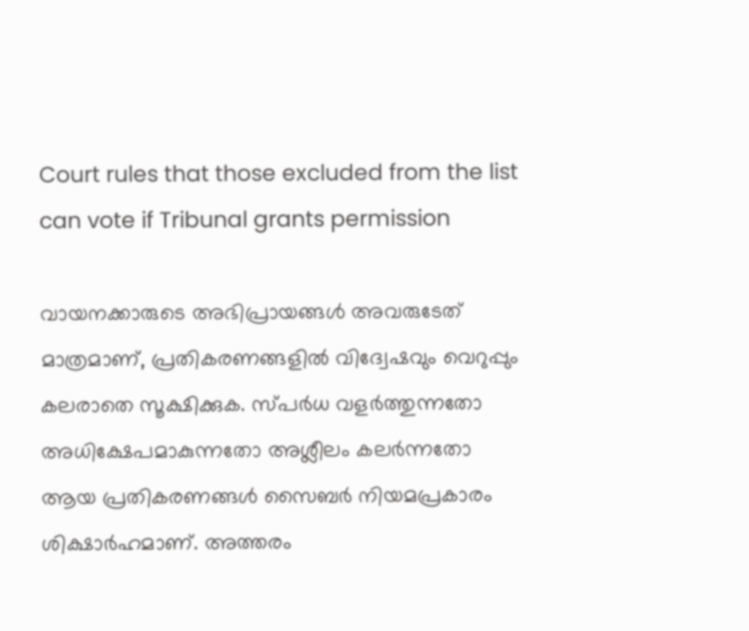Court rules that those excluded from the list can vote if Tribunal grants permission

വായനക്കാരുടെ അഭിപ്രായങ്ങള്‍ അവരുടേത് മാത്രമാണ്, പ്രതികരണങ്ങളിൽ വിദ്വേഷവും വെറുപ്പും കലരാതെ സൂക്ഷിക്കുക. സ്പർധ വളർത്തുന്നതോ അധിക്ഷേപമാകുന്നതോ അശ്ലീലം കലർന്നതോ ആയ പ്രതികരണങ്ങൾ സൈബർ നിയമപ്രകാരം ശിക്ഷാർഹമാണ്. അത്തരം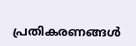പ്രതികരണങ്ങൾ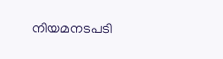നിയമനടപടി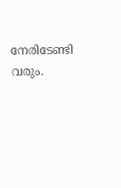നേരിടേണ്ടി വരും.